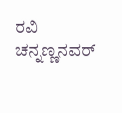ರವಿ ಚನ್ನಣ್ಣನವರ್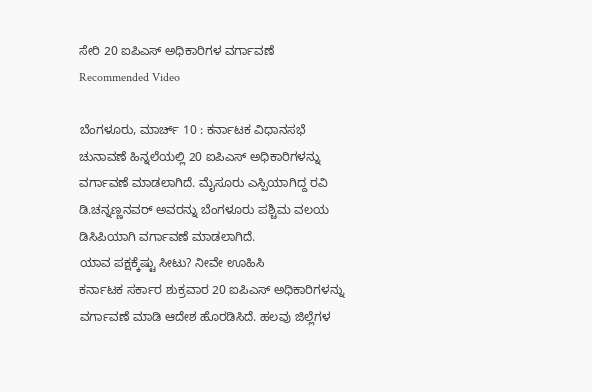ಸೇರಿ 20 ಐಪಿಎಸ್ ಅಧಿಕಾರಿಗಳ ವರ್ಗಾವಣೆ
Recommended Video

ಬೆಂಗಳೂರು, ಮಾರ್ಚ್ 10 : ಕರ್ನಾಟಕ ವಿಧಾನಸಭೆ ಚುನಾವಣೆ ಹಿನ್ನಲೆಯಲ್ಲಿ 20 ಐಪಿಎಸ್ ಅಧಿಕಾರಿಗಳನ್ನು ವರ್ಗಾವಣೆ ಮಾಡಲಾಗಿದೆ. ಮೈಸೂರು ಎಸ್ಪಿಯಾಗಿದ್ದ ರವಿ ಡಿ.ಚನ್ನಣ್ಣನವರ್ ಅವರನ್ನು ಬೆಂಗಳೂರು ಪಶ್ಚಿಮ ವಲಯ ಡಿಸಿಪಿಯಾಗಿ ವರ್ಗಾವಣೆ ಮಾಡಲಾಗಿದೆ.
ಯಾವ ಪಕ್ಷಕ್ಕೆಷ್ಟು ಸೀಟು? ನೀವೇ ಊಹಿಸಿ
ಕರ್ನಾಟಕ ಸರ್ಕಾರ ಶುಕ್ರವಾರ 20 ಐಪಿಎಸ್ ಅಧಿಕಾರಿಗಳನ್ನು ವರ್ಗಾವಣೆ ಮಾಡಿ ಆದೇಶ ಹೊರಡಿಸಿದೆ. ಹಲವು ಜಿಲ್ಲೆಗಳ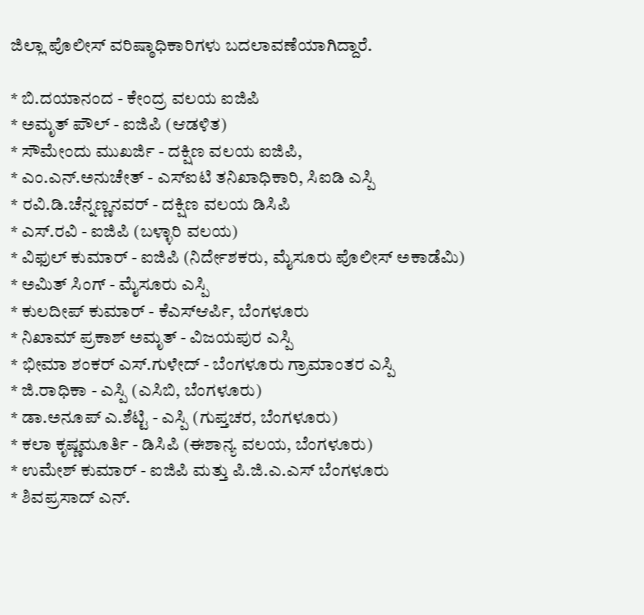ಜಿಲ್ಲಾ ಪೊಲೀಸ್ ವರಿಷ್ಠಾಧಿಕಾರಿಗಳು ಬದಲಾವಣೆಯಾಗಿದ್ದಾರೆ.

* ಬಿ.ದಯಾನಂದ - ಕೇಂದ್ರ ವಲಯ ಐಜಿಪಿ
* ಅಮೃತ್ ಪೌಲ್ - ಐಜಿಪಿ (ಆಡಳಿತ)
* ಸೌಮೇಂದು ಮುಖರ್ಜಿ - ದಕ್ಷಿಣ ವಲಯ ಐಜಿಪಿ,
* ಎಂ.ಎನ್.ಅನುಚೇತ್ - ಎಸ್ಐಟಿ ತನಿಖಾಧಿಕಾರಿ, ಸಿಐಡಿ ಎಸ್ಪಿ
* ರವಿ.ಡಿ.ಚೆನ್ನಣ್ಣನವರ್ - ದಕ್ಷಿಣ ವಲಯ ಡಿಸಿಪಿ
* ಎಸ್.ರವಿ - ಐಜಿಪಿ (ಬಳ್ಳಾರಿ ವಲಯ)
* ವಿಫುಲ್ ಕುಮಾರ್ - ಐಜಿಪಿ (ನಿರ್ದೇಶಕರು, ಮೈಸೂರು ಪೊಲೀಸ್ ಅಕಾಡೆಮಿ)
* ಅಮಿತ್ ಸಿಂಗ್ - ಮೈಸೂರು ಎಸ್ಪಿ
* ಕುಲದೀಪ್ ಕುಮಾರ್ - ಕೆಎಸ್ಆರ್ಪಿ, ಬೆಂಗಳೂರು
* ನಿಖಾಮ್ ಪ್ರಕಾಶ್ ಅಮೃತ್ - ವಿಜಯಪುರ ಎಸ್ಪಿ
* ಭೀಮಾ ಶಂಕರ್ ಎಸ್.ಗುಳೇದ್ - ಬೆಂಗಳೂರು ಗ್ರಾಮಾಂತರ ಎಸ್ಪಿ
* ಜಿ.ರಾಧಿಕಾ - ಎಸ್ಪಿ (ಎಸಿಬಿ, ಬೆಂಗಳೂರು)
* ಡಾ.ಅನೂಪ್ ಎ.ಶೆಟ್ಟಿ - ಎಸ್ಪಿ (ಗುಪ್ತಚರ, ಬೆಂಗಳೂರು)
* ಕಲಾ ಕೃಷ್ಣಮೂರ್ತಿ - ಡಿಸಿಪಿ (ಈಶಾನ್ಯ ವಲಯ, ಬೆಂಗಳೂರು)
* ಉಮೇಶ್ ಕುಮಾರ್ - ಐಜಿಪಿ ಮತ್ತು ಪಿ.ಜಿ.ಎ.ಎಸ್ ಬೆಂಗಳೂರು
* ಶಿವಪ್ರಸಾದ್ ಎನ್.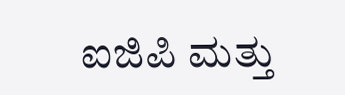ಐಜಿಪಿ ಮತ್ತು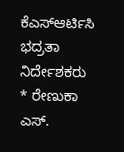ಕೆಎಸ್ಆರ್ಟಿಸಿ ಭದ್ರತಾ ನಿರ್ದೇಶಕರು
* ರೇಣುಕಾ ಎಸ್.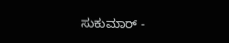ಸುಕುಮಾರ್ -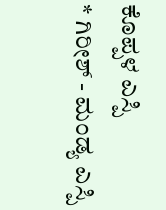ಕೊಪ್ಪಳ ಎಸ್ಪಿ
* ಗಿರೀಶ್ - ಮಂಡ್ಯ ಎಸ್ಪಿ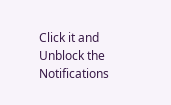Click it and Unblock the Notifications